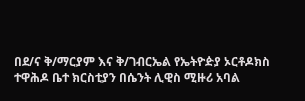በደ/ና ቅ/ማርያም እና ቅ/ገብርኤል የኤትዮዽያ ኦርቶዶክስ ተዋሕዶ ቤተ ክርስቲያን በሴንት ሊዊስ ሚዙሪ አባል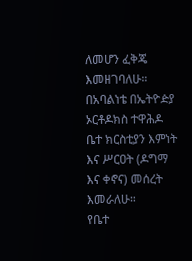ለመሆን ፈቅጄ እመዘገባለሁ።
በአባልነቴ በኤትዮዽያ ኦርቶዶክስ ተዋሕዶ ቤተ ክርስቲያን እምነት እና ሥርዐት (ዶግማ እና ቀኖና) መሰረት እመራለሁ።
የቤተ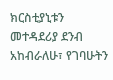ክርስቲያኒቱን መተዳደሪያ ደንብ አከብራለሁ፣ የገባሁትን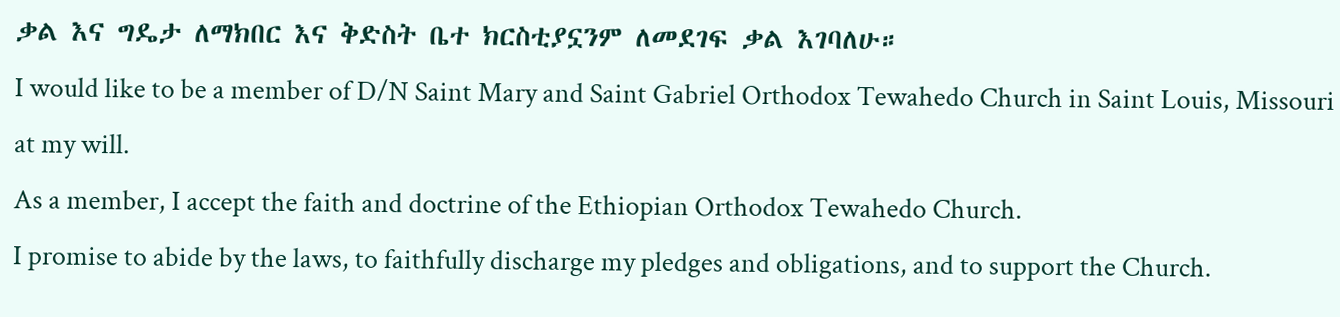ቃል እና ግዴታ ለማክበር እና ቅድስት ቤተ ክርስቲያኗንም ለመደገፍ ቃል እገባለሁ።
I would like to be a member of D/N Saint Mary and Saint Gabriel Orthodox Tewahedo Church in Saint Louis, Missouri at my will.
As a member, I accept the faith and doctrine of the Ethiopian Orthodox Tewahedo Church.
I promise to abide by the laws, to faithfully discharge my pledges and obligations, and to support the Church.